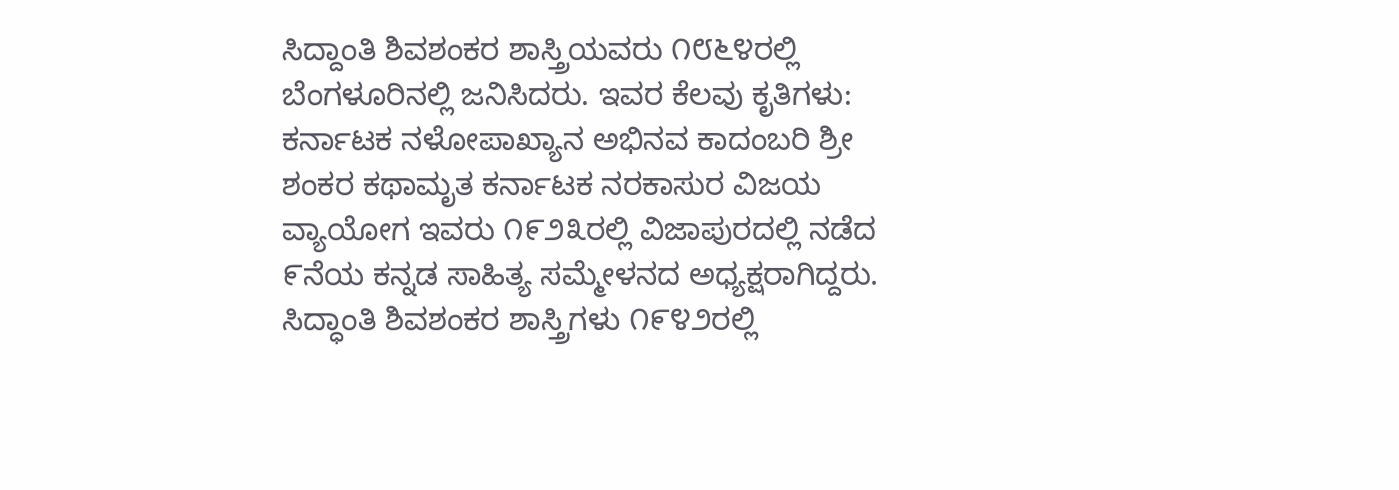ಸಿದ್ದಾಂತಿ ಶಿವಶಂಕರ ಶಾಸ್ತ್ರಿಯವರು ೧೮೬೪ರಲ್ಲಿ ಬೆಂಗಳೂರಿನಲ್ಲಿ ಜನಿಸಿದರು. ಇವರ ಕೆಲವು ಕೃತಿಗಳು: ಕರ್ನಾಟಕ ನಳೋಪಾಖ್ಯಾನ ಅಭಿನವ ಕಾದಂಬರಿ ಶ್ರೀ ಶಂಕರ ಕಥಾಮೃತ ಕರ್ನಾಟಕ ನರಕಾಸುರ ವಿಜಯ ವ್ಯಾಯೋಗ ಇವರು ೧೯೨೩ರಲ್ಲಿ ವಿಜಾಪುರದಲ್ಲಿ ನಡೆದ ೯ನೆಯ ಕನ್ನಡ ಸಾಹಿತ್ಯ ಸಮ್ಮೇಳನದ ಅಧ್ಯಕ್ಷರಾಗಿದ್ದರು. ಸಿದ್ಧಾಂತಿ ಶಿವಶಂಕರ ಶಾಸ್ತ್ರಿಗಳು ೧೯೪೨ರಲ್ಲಿ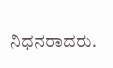ನಿಧನರಾದರು.